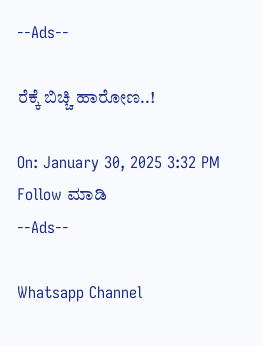--Ads--

ರೆಕ್ಕೆ ಬಿಚ್ಚಿ ಹಾರೋಣ..!

On: January 30, 2025 3:32 PM
Follow ಮಾಡಿ
--Ads--

Whatsapp Channel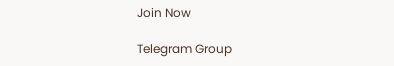Join Now

Telegram Group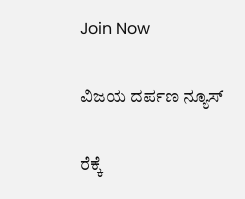Join Now

ವಿಜಯ ದರ್ಪಣ ನ್ಯೂಸ್

ರೆಕ್ಕೆ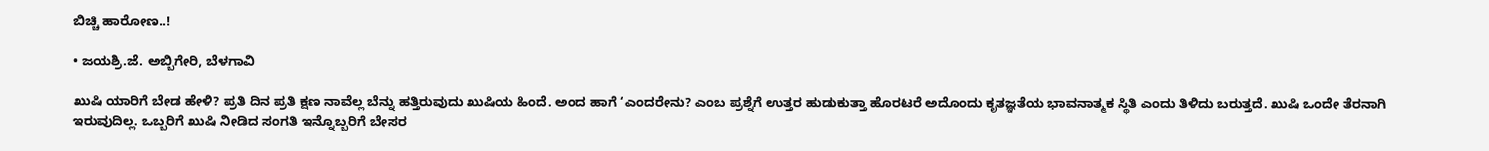ಬಿಚ್ಚಿ ಹಾರೋಣ..!

• ಜಯಶ್ರಿ.ಜೆ. ಅಬ್ಬಿಗೇರಿ, ಬೆಳಗಾವಿ

ಖುಷಿ ಯಾರಿಗೆ ಬೇಡ ಹೇಳಿ? ಪ್ರತಿ ದಿನ ಪ್ರತಿ ಕ್ಷಣ ನಾವೆಲ್ಲ ಬೆನ್ನು ಹತ್ತಿರುವುದು ಖುಷಿಯ ಹಿಂದೆ. ಅಂದ ಹಾಗೆ ‘ಎಂದರೇನು? ಎಂಬ ಪ್ರಶ್ನೆಗೆ ಉತ್ತರ ಹುಡುಕುತ್ತಾ ಹೊರಟರೆ ಅದೊಂದು ಕೃತಜ್ಞತೆಯ ಭಾವನಾತ್ಮಕ ಸ್ಥಿತಿ ಎಂದು ತಿಳಿದು ಬರುತ್ತದೆ. ಖುಷಿ ಒಂದೇ ತೆರನಾಗಿ ಇರುವುದಿಲ್ಲ. ಒಬ್ಬರಿಗೆ ಖುಷಿ ನೀಡಿದ ಸಂಗತಿ ಇನ್ನೊಬ್ಬರಿಗೆ ಬೇಸರ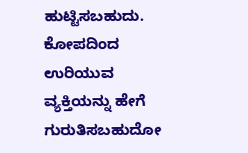ಹುಟ್ಟಿಸಬಹುದು. ಕೋಪದಿಂದ ಉರಿಯುವ ವ್ಯಕ್ತಿಯನ್ನು ಹೇಗೆ ಗುರುತಿಸಬಹುದೋ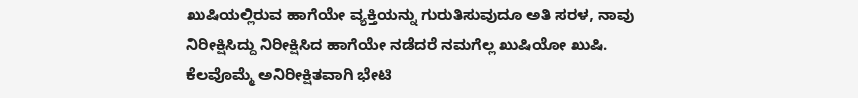ಖುಷಿಯಲ್ಲಿರುವ ಹಾಗೆಯೇ ವ್ಯಕ್ತಿಯನ್ನು ಗುರುತಿಸುವುದೂ ಅತಿ ಸರಳ, ನಾವು ನಿರೀಕ್ಷಿಸಿದ್ದು ನಿರೀಕ್ಷಿಸಿದ ಹಾಗೆಯೇ ನಡೆದರೆ ನಮಗೆಲ್ಲ ಖುಷಿಯೋ ಖುಷಿ. ಕೆಲವೊಮ್ಮೆ ಅನಿರೀಕ್ಷಿತವಾಗಿ ಭೇಟಿ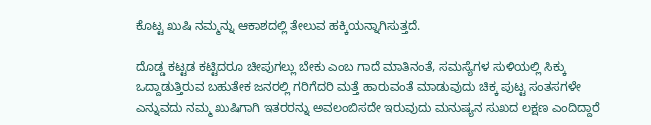ಕೊಟ್ಟ ಖುಷಿ ನಮ್ಮನ್ನು ಆಕಾಶದಲ್ಲಿ ತೇಲುವ ಹಕ್ಕಿಯನ್ನಾಗಿಸುತ್ತದೆ.

ದೊಡ್ಡ ಕಟ್ಟಡ ಕಟ್ಟಿದರೂ ಚೀಪುಗಲ್ಲು ಬೇಕು ಎಂಬ ಗಾದೆ ಮಾತಿನಂತೆ, ಸಮಸ್ಯೆಗಳ ಸುಳಿಯಲ್ಲಿ ಸಿಕ್ಕು ಒದ್ದಾಡುತ್ತಿರುವ ಬಹುತೇಕ ಜನರಲ್ಲಿ ಗರಿಗೆದರಿ ಮತ್ತೆ ಹಾರುವಂತೆ ಮಾಡುವುದು ಚಿಕ್ಕ ಪುಟ್ಟ ಸಂತಸಗಳೇ ಎನ್ನುವದು ನಮ್ಮ ಖುಷಿಗಾಗಿ ಇತರರನ್ನು ಅವಲಂಬಿಸದೇ ಇರುವುದು ಮನುಷ್ಯನ ಸುಖದ ಲಕ್ಷಣ ಎಂದಿದ್ದಾರೆ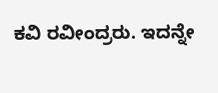ಕವಿ ರವೀಂದ್ರರು. ಇದನ್ನೇ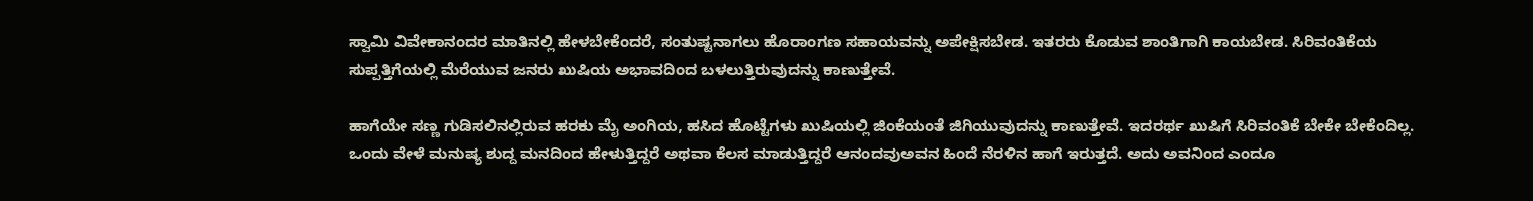ಸ್ವಾಮಿ ವಿವೇಕಾನಂದರ ಮಾತಿನಲ್ಲಿ ಹೇಳಬೇಕೆಂದರೆ, ಸಂತುಷ್ಟನಾಗಲು ಹೊರಾಂಗಣ ಸಹಾಯವನ್ನು ಅಪೇಕ್ಷಿಸಬೇಡ. ಇತರರು ಕೊಡುವ ಶಾಂತಿಗಾಗಿ ಕಾಯಬೇಡ. ಸಿರಿವಂತಿಕೆಯ ಸುಪ್ಪತ್ತಿಗೆಯಲ್ಲಿ ಮೆರೆಯುವ ಜನರು ಖುಷಿಯ ಅಭಾವದಿಂದ ಬಳಲುತ್ತಿರುವುದನ್ನು ಕಾಣುತ್ತೇವೆ.

ಹಾಗೆಯೇ ಸಣ್ಣ ಗುಡಿಸಲಿನಲ್ಲಿರುವ ಹರಕು ಮೈ ಅಂಗಿಯ, ಹಸಿದ ಹೊಟ್ಟೆಗಳು ಖುಷಿಯಲ್ಲಿ ಜಿಂಕೆಯಂತೆ ಜಿಗಿಯುವುದನ್ನು ಕಾಣುತ್ತೇವೆ. ಇದರರ್ಥ ಖುಷಿಗೆ ಸಿರಿವಂತಿಕೆ ಬೇಕೇ ಬೇಕೆಂದಿಲ್ಲ. ಒಂದು ವೇಳೆ ಮನುಷ್ಯ ಶುದ್ದ ಮನದಿಂದ ಹೇಳುತ್ತಿದ್ದರೆ ಅಥವಾ ಕೆಲಸ ಮಾಡುತ್ತಿದ್ದರೆ ಆನಂದವುಅವನ ಹಿಂದೆ ನೆರಳಿನ ಹಾಗೆ ಇರುತ್ತದೆ. ಅದು ಅವನಿಂದ ಎಂದೂ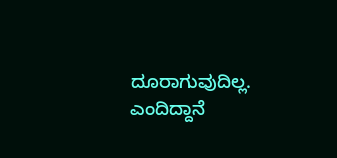ದೂರಾಗುವುದಿಲ್ಲ. ಎಂದಿದ್ದಾನೆ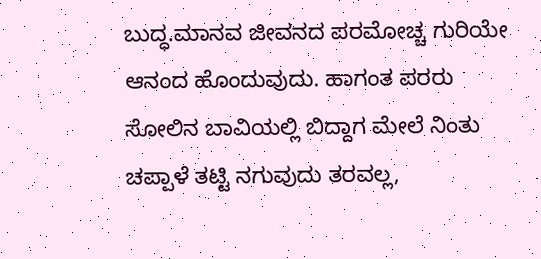ಬುದ್ಧ.ಮಾನವ ಜೀವನದ ಪರಮೋಚ್ಚ ಗುರಿಯೇ ಆನಂದ ಹೊಂದುವುದು. ಹಾಗಂತ ಪರರು ಸೋಲಿನ ಬಾವಿಯಲ್ಲಿ ಬಿದ್ದಾಗ ಮೇಲೆ ನಿಂತು ಚಪ್ಪಾಳೆ ತಟ್ಟಿ ನಗುವುದು ತರವಲ್ಲ,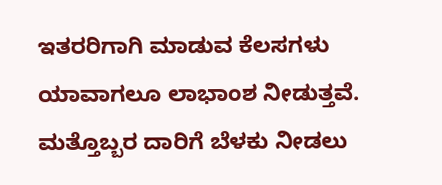ಇತರರಿಗಾಗಿ ಮಾಡುವ ಕೆಲಸಗಳು ಯಾವಾಗಲೂ ಲಾಭಾಂಶ ನೀಡುತ್ತವೆ. ಮತ್ತೊಬ್ಬರ ದಾರಿಗೆ ಬೆಳಕು ನೀಡಲು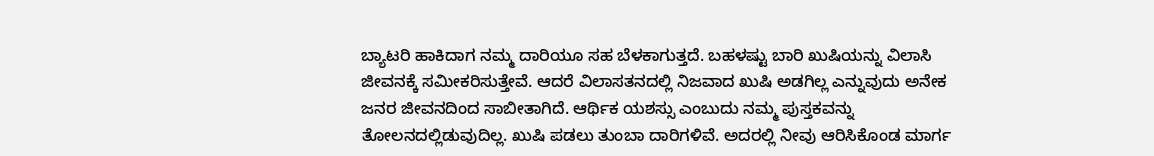ಬ್ಯಾಟರಿ ಹಾಕಿದಾಗ ನಮ್ಮ ದಾರಿಯೂ ಸಹ ಬೆಳಕಾಗುತ್ತದೆ. ಬಹಳಷ್ಟು ಬಾರಿ ಖುಷಿಯನ್ನು ವಿಲಾಸಿ ಜೀವನಕ್ಕೆ ಸಮೀಕರಿಸುತ್ತೇವೆ. ಆದರೆ ವಿಲಾಸತನದಲ್ಲಿ ನಿಜವಾದ ಖುಷಿ ಅಡಗಿಲ್ಲ ಎನ್ನುವುದು ಅನೇಕ ಜನರ ಜೀವನದಿಂದ ಸಾಬೀತಾಗಿದೆ. ಆರ್ಥಿಕ ಯಶಸ್ಸು ಎಂಬುದು ನಮ್ಮ ಪುಸ್ತಕವನ್ನು ತೋಲನದಲ್ಲಿಡುವುದಿಲ್ಲ. ಖುಷಿ ಪಡಲು ತುಂಬಾ ದಾರಿಗಳಿವೆ. ಅದರಲ್ಲಿ ನೀವು ಆರಿಸಿಕೊಂಡ ಮಾರ್ಗ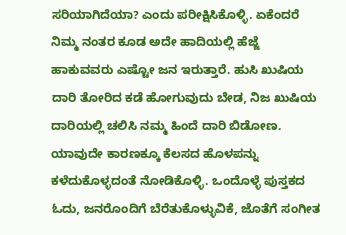ಸರಿಯಾಗಿದೆಯಾ? ಎಂದು ಪರೀಕ್ಷಿಸಿಕೊಳ್ಳಿ. ಏಕೆಂದರೆ ನಿಮ್ಮ ನಂತರ ಕೂಡ ಅದೇ ಹಾದಿಯಲ್ಲಿ ಹೆಜ್ಜೆ ಹಾಕುವವರು ಎಷ್ಟೋ ಜನ ಇರುತ್ತಾರೆ. ಹುಸಿ ಖುಷಿಯ ದಾರಿ ತೋರಿದ ಕಡೆ ಹೋಗುವುದು ಬೇಡ, ನಿಜ ಖುಷಿಯ ದಾರಿಯಲ್ಲಿ ಚಲಿಸಿ ನಮ್ಮ ಹಿಂದೆ ದಾರಿ ಬಿಡೋಣ. ಯಾವುದೇ ಕಾರಣಕ್ಕೂ ಕೆಲಸದ ಹೊಳಪನ್ನು ಕಳೆದುಕೊಳ್ಳದಂತೆ ನೋಡಿಕೊಳ್ಳಿ. ಒಂದೊಳ್ಳೆ ಪುಸ್ತಕದ ಓದು, ಜನರೊಂದಿಗೆ ಬೆರೆತುಕೊಳ್ಳುವಿಕೆ, ಜೊತೆಗೆ ಸಂಗೀತ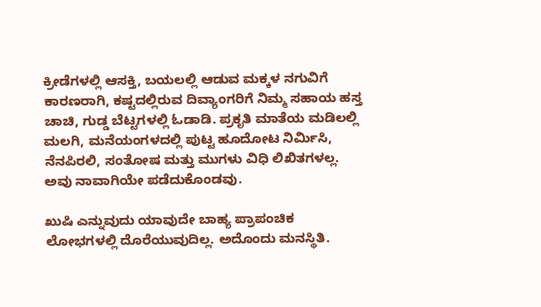ಕ್ರೀಡೆಗಳಲ್ಲಿ ಆಸಕ್ತಿ, ಬಯಲಲ್ಲಿ ಆಡುವ ಮಕ್ಕಳ ನಗುವಿಗೆ ಕಾರಣರಾಗಿ, ಕಷ್ಟದಲ್ಲಿರುವ ದಿವ್ಯಾಂಗರಿಗೆ ನಿಮ್ಮ ಸಹಾಯ ಹಸ್ತ ಚಾಚಿ, ಗುಡ್ಡ ಬೆಟ್ಟಗಳಲ್ಲಿ ಓಡಾಡಿ. ಪ್ರಕೃತಿ ಮಾತೆಯ ಮಡಿಲಲ್ಲಿ ಮಲಗಿ, ಮನೆಯಂಗಳದಲ್ಲಿ ಪುಟ್ಟ ಹೂದೋಟ ನಿರ್ಮಿಸಿ, ನೆನಪಿರಲಿ, ಸಂತೋಷ ಮತ್ತು ಮುಗಳು ವಿಧಿ ಲಿಖಿತಗಳಲ್ಲ. ಅವು ನಾವಾಗಿಯೇ ಪಡೆದುಕೊಂಡವು.

ಖುಷಿ ಎನ್ನುವುದು ಯಾವುದೇ ಬಾಹ್ಯ ಪ್ರಾಪಂಚಿಕ ಲೋಭಗಳಲ್ಲಿ ದೊರೆಯುವುದಿಲ್ಲ. ಅದೊಂದು ಮನಸ್ಥಿತಿ.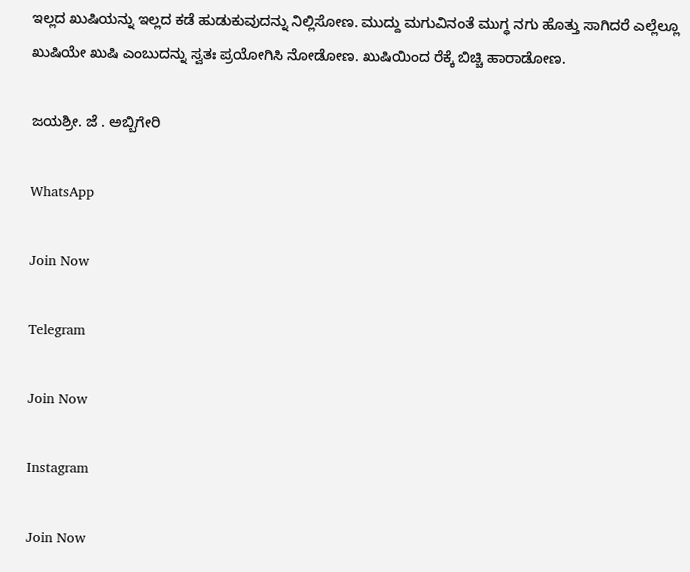ಇಲ್ಲದ ಖುಷಿಯನ್ನು ಇಲ್ಲದ ಕಡೆ ಹುಡುಕುವುದನ್ನು ನಿಲ್ಲಿಸೋಣ. ಮುದ್ದು ಮಗುವಿನಂತೆ ಮುಗ್ಧ ನಗು ಹೊತ್ತು ಸಾಗಿದರೆ ಎಲ್ಲೆಲ್ಲೂ ಖುಷಿಯೇ ಖುಷಿ ಎಂಬುದನ್ನು ಸ್ವತಃ ಪ್ರಯೋಗಿಸಿ ನೋಡೋಣ. ಖುಷಿಯಿಂದ ರೆಕ್ಕೆ ಬಿಚ್ಚಿ ಹಾರಾಡೋಣ.

ಜಯಶ್ರೀ. ಜೆ . ಅಬ್ಬಿಗೇರಿ

WhatsApp

Join Now

Telegram

Join Now

Instagram

Join Now